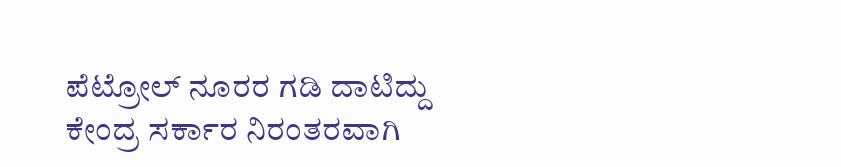ಪೆಟ್ರೋಲ್ ನೂರರ ಗಡಿ ದಾಟಿದ್ದು ಕೇಂದ್ರ ಸರ್ಕಾರ ನಿರಂತರವಾಗಿ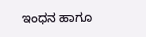ಇಂಧನ ಹಾಗೂ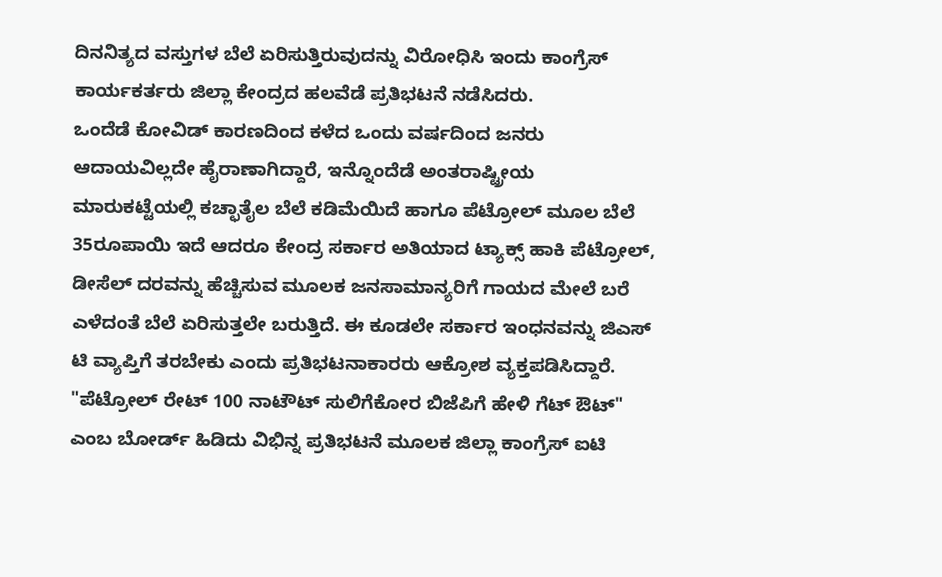ದಿನನಿತ್ಯದ ವಸ್ತುಗಳ ಬೆಲೆ ಏರಿಸುತ್ತಿರುವುದನ್ನು ವಿರೋಧಿಸಿ ಇಂದು ಕಾಂಗ್ರೆಸ್ ಕಾರ್ಯಕರ್ತರು ಜಿಲ್ಲಾ ಕೇಂದ್ರದ ಹಲವೆಡೆ ಪ್ರತಿಭಟನೆ ನಡೆಸಿದರು.
ಒಂದೆಡೆ ಕೋವಿಡ್ ಕಾರಣದಿಂದ ಕಳೆದ ಒಂದು ವರ್ಷದಿಂದ ಜನರು ಆದಾಯವಿಲ್ಲದೇ ಹೈರಾಣಾಗಿದ್ದಾರೆ, ಇನ್ನೊಂದೆಡೆ ಅಂತರಾಷ್ಟ್ರೀಯ ಮಾರುಕಟ್ಟೆಯಲ್ಲಿ ಕಚ್ಛಾತೈಲ ಬೆಲೆ ಕಡಿಮೆಯಿದೆ ಹಾಗೂ ಪೆಟ್ರೋಲ್ ಮೂಲ ಬೆಲೆ 35ರೂಪಾಯಿ ಇದೆ ಆದರೂ ಕೇಂದ್ರ ಸರ್ಕಾರ ಅತಿಯಾದ ಟ್ಯಾಕ್ಸ್ ಹಾಕಿ ಪೆಟ್ರೋಲ್, ಡೀಸೆಲ್ ದರವನ್ನು ಹೆಚ್ಚಿಸುವ ಮೂಲಕ ಜನಸಾಮಾನ್ಯರಿಗೆ ಗಾಯದ ಮೇಲೆ ಬರೆ ಎಳೆದಂತೆ ಬೆಲೆ ಏರಿಸುತ್ತಲೇ ಬರುತ್ತಿದೆ. ಈ ಕೂಡಲೇ ಸರ್ಕಾರ ಇಂಧನವನ್ನು ಜಿಎಸ್ ಟಿ ವ್ಯಾಪ್ತಿಗೆ ತರಬೇಕು ಎಂದು ಪ್ರತಿಭಟನಾಕಾರರು ಆಕ್ರೋಶ ವ್ಯಕ್ತಪಡಿಸಿದ್ದಾರೆ.
"ಪೆಟ್ರೋಲ್ ರೇಟ್ 100 ನಾಟೌಟ್ ಸುಲಿಗೆಕೋರ ಬಿಜೆಪಿಗೆ ಹೇಳಿ ಗೆಟ್ ಔಟ್" ಎಂಬ ಬೋರ್ಡ್ ಹಿಡಿದು ವಿಭಿನ್ನ ಪ್ರತಿಭಟನೆ ಮೂಲಕ ಜಿಲ್ಲಾ ಕಾಂಗ್ರೆಸ್ ಐಟಿ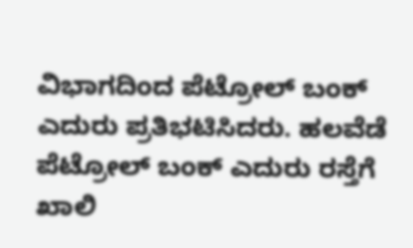ವಿಭಾಗದಿಂದ ಪೆಟ್ರೋಲ್ ಬಂಕ್ ಎದುರು ಪ್ರತಿಭಟಿಸಿದರು. ಹಲವೆಡೆ ಪೆಟ್ರೋಲ್ ಬಂಕ್ ಎದುರು ರಸ್ತೆಗೆ ಖಾಲಿ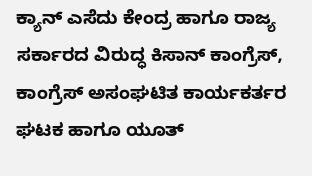ಕ್ಯಾನ್ ಎಸೆದು ಕೇಂದ್ರ ಹಾಗೂ ರಾಜ್ಯ ಸರ್ಕಾರದ ವಿರುದ್ಧ ಕಿಸಾನ್ ಕಾಂಗ್ರೆಸ್, ಕಾಂಗ್ರೆಸ್ ಅಸಂಘಟಿತ ಕಾರ್ಯಕರ್ತರ ಘಟಕ ಹಾಗೂ ಯೂತ್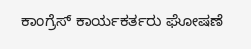ಕಾಂಗ್ರೆಸ್ ಕಾರ್ಯಕರ್ತರು ಘೋಷಣೆ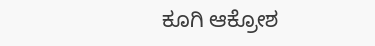ಕೂಗಿ ಆಕ್ರೋಶ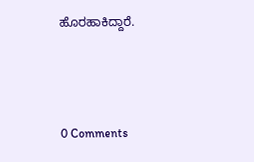ಹೊರಹಾಕಿದ್ದಾರೆ.



0 Comments